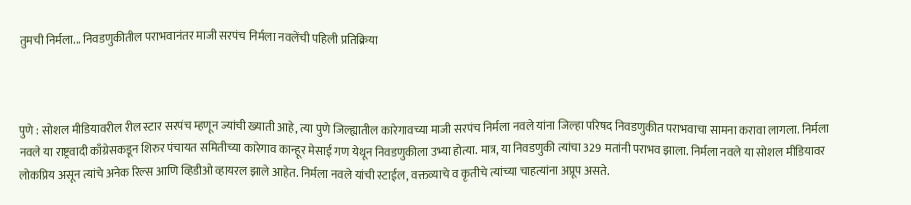तुमची निर्मला... निवडणुकीतील पराभवानंतर माजी सरपंच निर्मला नवलेंची पहिली प्रतिक्रिया



पुणे : सोशल मीडियावरील रील स्टार सरपंच म्हणून ज्यांची ख्याती आहे, त्या पुणे जिल्ह्यातील कारेगावच्या माजी सरपंच निर्मला नवले यांना जिल्हा परिषद निवडणुकीत पराभवाचा सामना करावा लागला. निर्मला नवले या राष्ट्रवादी काँग्रेसकडून शिरुर पंचायत समितीच्या कारेगाव कान्हूर मेसाई गण येथून निवडणुकीला उभ्या होत्या. मात्र, या निवडणुकी त्यांचा 329 मतांनी पराभव झाला. निर्मला नवले या सोशल मीडियावर लोकप्रिय असून त्यांचे अनेक रिल्स आणि व्हिडीओ व्हायरल झाले आहेत. निर्मला नवले यांची स्टाईल, वक्तव्याचे व कृतीचे त्यांच्या चाहत्यांना अप्रूप असते.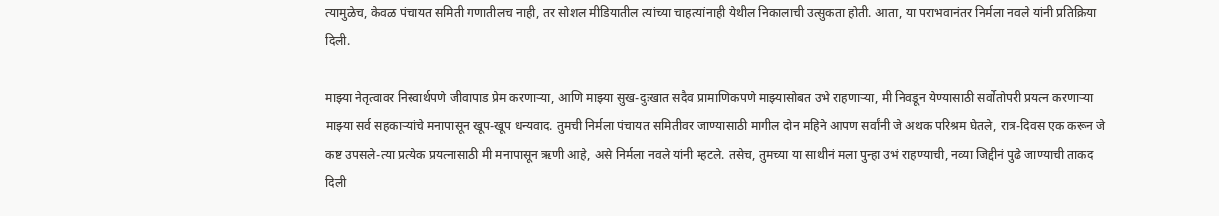त्यामुळेच, केवळ पंचायत समिती गणातीलच नाही, तर सोशल मीडियातील त्यांच्या चाहत्यांनाही येथील निकालाची उत्सुकता होती. आता, या पराभवानंतर निर्मला नवले यांनी प्रतिक्रिया दिली.

माझ्या नेतृत्वावर निस्वार्थपणे जीवापाड प्रेम करणाऱ्या, आणि माझ्या सुख-दुःखात सदैव प्रामाणिकपणे माझ्यासोबत उभे राहणाऱ्या, मी निवडून येण्यासाठी सर्वोतोपरी प्रयत्न करणाऱ्या माझ्या सर्व सहकाऱ्यांचे मनापासून खूप-खूप धन्यवाद. तुमची निर्मला पंचायत समितीवर जाण्यासाठी मागील दोन महिने आपण सर्वांनी जे अथक परिश्रम घेतले, रात्र-दिवस एक करून जे कष्ट उपसले-त्या प्रत्येक प्रयत्नासाठी मी मनापासून ऋणी आहे, असे निर्मला नवले यांनी म्हटले. तसेच, तुमच्या या साथीनं मला पुन्हा उभं राहण्याची, नव्या जिद्दीनं पुढे जाण्याची ताकद दिली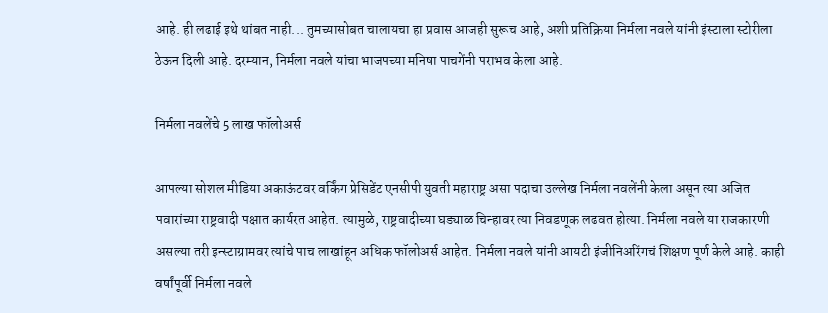आहे. ही लढाई इथे थांबत नाही... तुमच्यासोबत चालायचा हा प्रवास आजही सुरूच आहे, अशी प्रतिक्रिया निर्मला नवले यांनी इंस्टाला स्टोरीला ठेऊन दिली आहे. दरम्यान, निर्मला नवले यांचा भाजपच्या मनिषा पाचगेंनी पराभव केला आहे.

निर्मला नवलेंचे 5 लाख फॉलोअर्स

आपल्या सोशल मीडिया अकाऊंटवर वर्किंग प्रेसिडेंट एनसीपी युवती महाराष्ट्र असा पदाचा उल्लेख निर्मला नवलेंनी केला असून त्या अजित पवारांच्या राष्ट्रवादी पक्षात कार्यरत आहेत. त्यामुळे, राष्ट्रवादीच्या घड्याळ चिन्हावर त्या निवडणूक लढवत होत्या. निर्मला नवले या राजकारणी असल्या तरी इन्स्टाग्रामवर त्यांचे पाच लाखांहून अधिक फॉलोअर्स आहेत. निर्मला नवले यांनी आयटी इंजीनिअरिंगचं शिक्षण पूर्ण केले आहे. काही वर्षांपूर्वी निर्मला नवले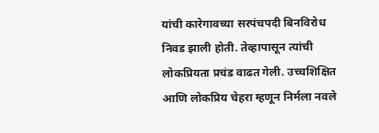यांची कारेगावच्या सरपंचपदी बिनविरोध निवड झाली होती. तेव्हापासून त्यांची लोकप्रियता प्रचंड वाढत गेली. उच्चशिक्षित आणि लोकप्रिय चेहरा म्हणून निर्मला नवले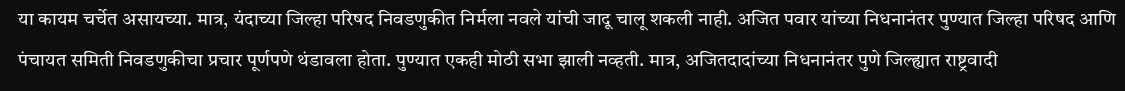या कायम चर्चेत असायच्या. मात्र, यंदाच्या जिल्हा परिषद निवडणुकीत निर्मला नवले यांची जादू चालू शकली नाही. अजित पवार यांच्या निधनानंतर पुण्यात जिल्हा परिषद आणि पंचायत समिती निवडणुकीचा प्रचार पूर्णपणे थंडावला होता. पुण्यात एकही मोठी सभा झाली नव्हती. मात्र, अजितदादांच्या निधनानंतर पुणे जिल्ह्यात राष्ट्रवादी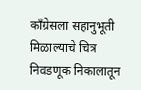काँग्रेसला सहानुभूती मिळाल्याचे चित्र निवडणूक निकालातून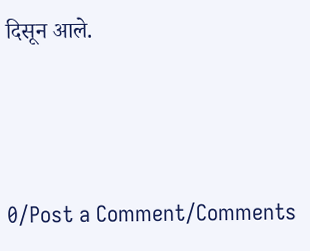दिसून आले.




0/Post a Comment/Comments